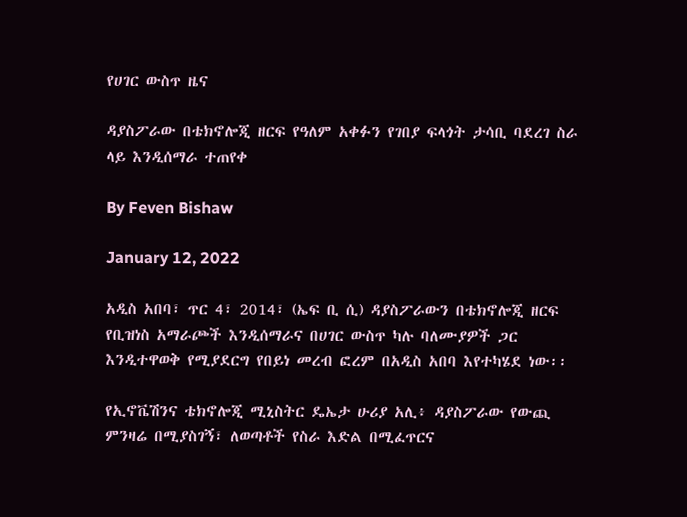የሀገር ውስጥ ዜና

ዳያስፖራው በቴክኖሎጂ ዘርፍ የዓለም አቀፉን የገበያ ፍላጎት ታሳቢ ባደረገ ስራ ላይ እንዲሰማራ ተጠየቀ

By Feven Bishaw

January 12, 2022

አዲስ አበባ፣ ጥር 4፣ 2014፣ (ኤፍ ቢ ሲ) ዳያስፖራውን በቴክኖሎጂ ዘርፍ የቢዝነስ አማራጮች እንዲሰማራና በሀገር ውስጥ ካሉ ባለሙያዎች ጋር እንዲተዋወቅ የሚያደርግ የበይነ መረብ ፎረም በአዲስ አበባ እየተካሄደ ነው፡፡

የኢኖቬሽንና ቴክኖሎጂ ሚኒስትር ዴኤታ ሁሪያ አሊ፥ ዳያስፖራው የውጪ ምንዛሬ በሚያስገኝ፣ ለወጣቶች የስራ እድል በሚፈጥርና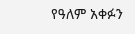የዓለም አቀፉን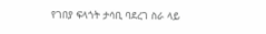የገበያ ፍላጎት ታሳቢ ባደረገ ስራ ላይ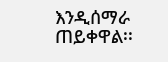እንዲሰማራ ጠይቀዋል፡፡